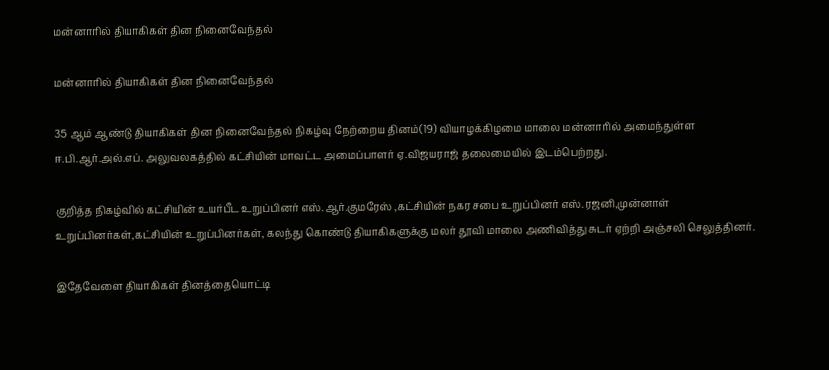மன்னாரில் தியாகிகள் தின நினைவேந்தல்

மன்னாரில் தியாகிகள் தின நினைவேந்தல்

35 ஆம் ஆண்டு தியாகிகள் தின நினைவேந்தல் நிகழ்வு நேற்றைய தினம்(19) வியாழக்கிழமை மாலை மன்னாரில் அமைந்துள்ள ஈ.பி.ஆர்.அல்.எப். அலுவலகத்தில் கட்சியின் மாவட்ட அமைப்பாளர் ஏ.விஜயராஜ் தலைமையில் இடம்பெற்றது.

குறித்த நிகழ்வில் கட்சியின் உயர்பீட உறுப்பினர் எஸ்.ஆர்.குமரேஸ் ,கட்சியின் நகர சபை உறுப்பினர் எஸ்.ரஜனி,முன்னாள் உறுப்பினர்கள்,கட்சியின் உறுப்பினர்கள், கலந்து கொண்டு தியாகிகளுக்கு மலர் தூவி மாலை அணிவித்து சுடர் ஏற்றி அஞ்சலி செலுத்தினர்.

இதேவேளை தியாகிகள் தினத்தையொட்டி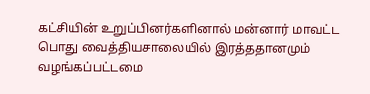கட்சியின் உறுப்பினர்களினால் மன்னார் மாவட்ட பொது வைத்தியசாலையில் இரத்ததானமும் வழங்கப்பட்டமை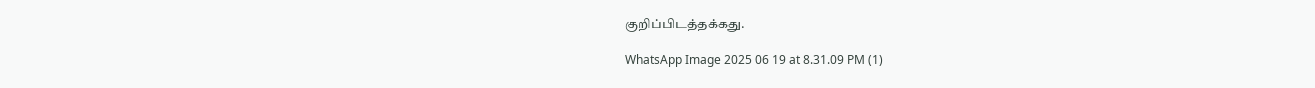குறிப்பிடத்தக்கது.

WhatsApp Image 2025 06 19 at 8.31.09 PM (1)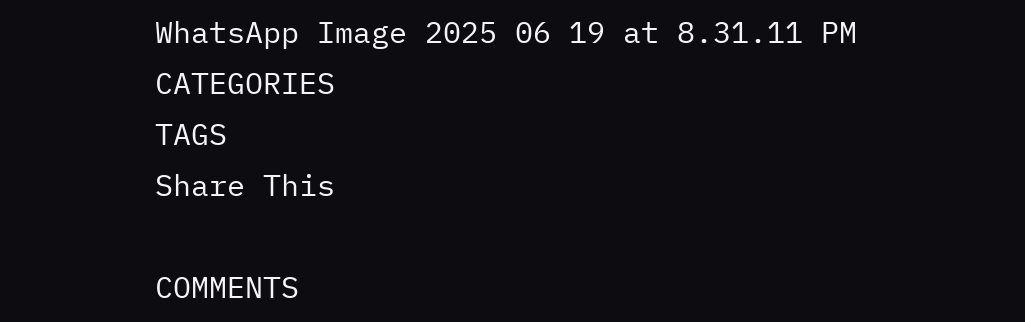WhatsApp Image 2025 06 19 at 8.31.11 PM
CATEGORIES
TAGS
Share This

COMMENTS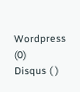Wordpress (0)
Disqus ( )